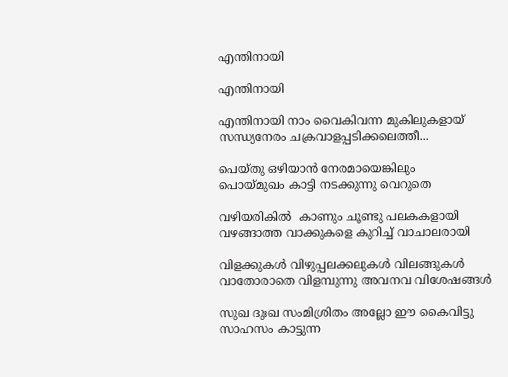എന്തിനായി

എന്തിനായി

എന്തിനായി നാം വൈകിവന്ന മുകിലുകളായ്
സന്ധ്യനേരം ചക്രവാളപ്പടിക്കലെത്തീ...

പെയ്തു ഒഴിയാന്‍ നേരമായെങ്കിലും
പൊയ്മുഖം കാട്ടി നടക്കുന്നു വെറുതെ

വഴിയരികില്‍  കാണും ചൂണ്ടു പലകകളായി
വഴങ്ങാത്ത വാക്കുകളെ കുറിച്ച് വാചാലരായി

വിളക്കുകള്‍ വിഴുപ്പലക്കലുകള്‍ വിലങ്ങുകള്‍
വാതോരാതെ വിളമ്പുന്നു അവനവ വിശേഷങ്ങള്‍

സുഖ ദുഃഖ സംമിശ്രിതം അല്ലോ ഈ കൈവിട്ടു
സാഹസം കാട്ടുന്ന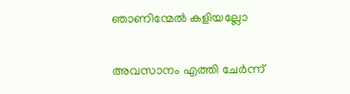ഞാണിന്മേല്‍ കളിയല്ലോ

അവസാനം എത്തി ചേര്‍ന്ന്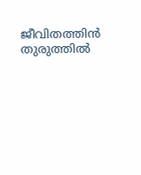ജീവിതത്തിന്‍ തുരുത്തില്‍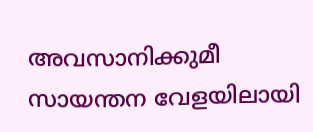അവസാനിക്കുമീ   സായന്തന വേളയിലായി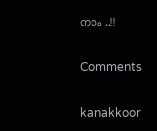നാം ..!!

Comments

kanakkoor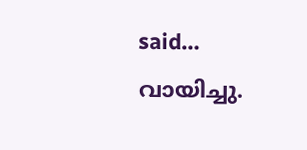said…
വായിച്ചു.